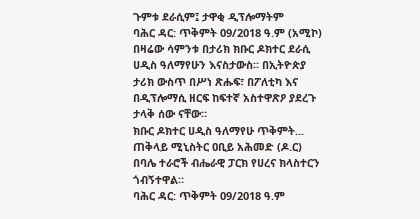ጉምቱ ደራሲም፤ ታዋቂ ዲፕሎማትም
ባሕር ዳር: ጥቅምት 09/2018 ዓ.ም (አሚኮ) በዛሬው ሳምንቱ በታሪክ ክቡር ዶክተር ደራሲ ሀዲስ ዓለማየሁን እናስታውስ። በኢትዮጵያ ታሪክ ውስጥ በሥነ ጽሑፍ፣ በፖለቲካ እና በዲፕሎማሲ ዘርፍ ከፍተኛ አስተዋጽዖ ያደረጉ ታላቅ ሰው ናቸው።
ክቡር ዶክተር ሀዲስ ዓለማየሁ ጥቅምት...
ጠቅላይ ሚኒስትር ዐቢይ አሕመድ (ዶ.ር) በባሌ ተራሮች ብሔራዊ ፓርክ የሀረና ክላስተርን ጎብኝተዋል።
ባሕር ዳር: ጥቅምት 09/2018 ዓ.ም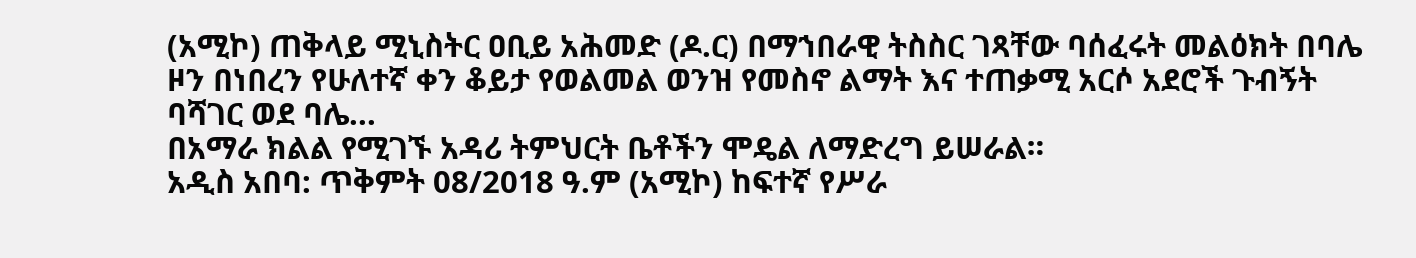(አሚኮ) ጠቅላይ ሚኒስትር ዐቢይ አሕመድ (ዶ.ር) በማኀበራዊ ትስስር ገጻቸው ባሰፈሩት መልዕክት በባሌ ዞን በነበረን የሁለተኛ ቀን ቆይታ የወልመል ወንዝ የመስኖ ልማት እና ተጠቃሚ አርሶ አደሮች ጉብኝት ባሻገር ወደ ባሌ...
በአማራ ክልል የሚገኙ አዳሪ ትምህርት ቤቶችን ሞዴል ለማድረግ ይሠራል።
አዲስ አበባ: ጥቅምት 08/2018 ዓ.ም (አሚኮ) ከፍተኛ የሥራ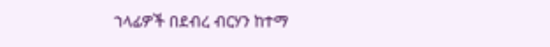ኀላፊዎች በደብረ ብርሃን ከተማ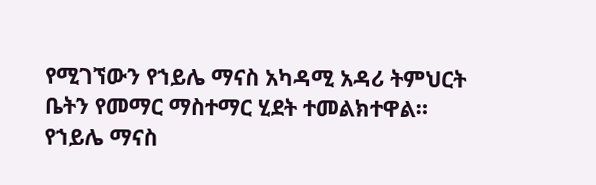የሚገኘውን የኀይሌ ማናስ አካዳሚ አዳሪ ትምህርት ቤትን የመማር ማስተማር ሂደት ተመልክተዋል።
የኀይሌ ማናስ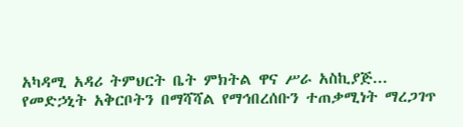አካዳሚ አዳሪ ትምህርት ቤት ምክትል ዋና ሥራ አስኪያጅ...
የመድኃኒት አቅርቦትን በማሻሻል የማኅበረሰቡን ተጠቃሚነት ማረጋገጥ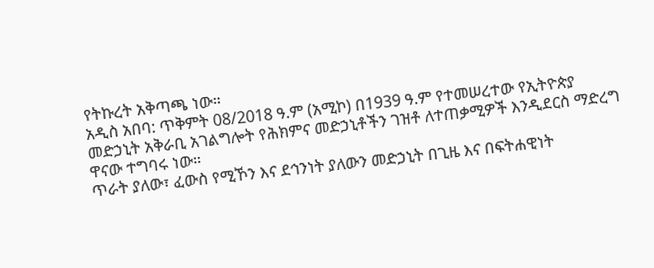የትኩረት አቅጣጫ ነው።
አዲስ አበባ: ጥቅምት 08/2018 ዓ.ም (አሚኮ) በ1939 ዓ.ም የተመሠረተው የኢትዮጵያ መድኃኒት አቅራቢ አገልግሎት የሕክምና መድኃኒቶችን ገዝቶ ለተጠቃሚዎች እንዲደርስ ማድረግ ዋናው ተግባሩ ነው።
ጥራት ያለው፣ ፈውስ የሚኾን እና ደኅንነት ያለውን መድኃኒት በጊዜ እና በፍትሐዊነት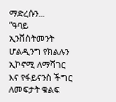ማድረሱን...
“ዓባይ ኢንቨስትመንት ሆልዲንግ የክልሉን ኢኮኖሚ ለማሻገር እና የፋይናንስ ችግር ለመፍታት ቁልፍ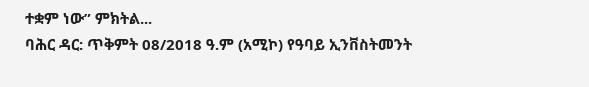ተቋም ነው” ምክትል...
ባሕር ዳር: ጥቅምት 08/2018 ዓ.ም (አሚኮ) የዓባይ ኢንቨስትመንት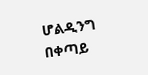ሆልዲንግ በቀጣይ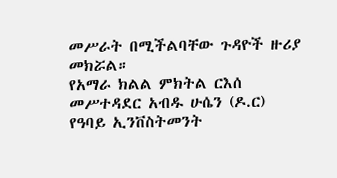መሥራት በሚችልባቸው ጉዳዮች ዙሪያ መክሯል።
የአማራ ክልል ምክትል ርእሰ መሥተዳደር አብዱ ሁሴን (ዶ.ር) የዓባይ ኢንቨስትመንት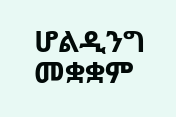ሆልዲንግ መቋቋም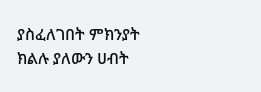ያስፈለገበት ምክንያት ክልሉ ያለውን ሀብት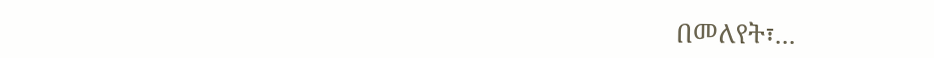በመለየት፣...